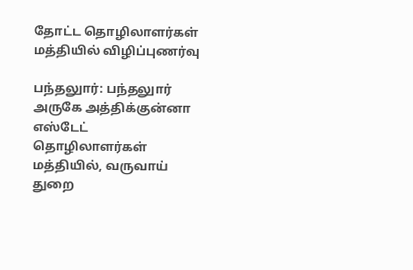தோட்ட தொழிலாளர்கள் மத்தியில் விழிப்புணர்வு

பந்தலுார்: பந்தலுார் அருகே அத்திக்குன்னா எஸ்டேட் தொழிலாளர்கள் மத்தியில், வருவாய் துறை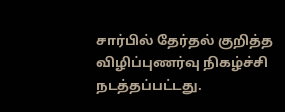சார்பில் தேர்தல் குறித்த விழிப்புணர்வு நிகழ்ச்சி நடத்தப்பட்டது.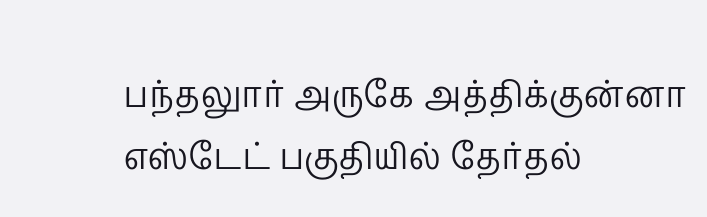பந்தலுார் அருகே அத்திக்குன்னா எஸ்டேட் பகுதியில் தேர்தல்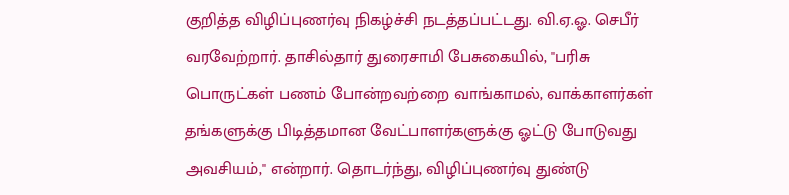குறித்த விழிப்புணர்வு நிகழ்ச்சி நடத்தப்பட்டது. வி.ஏ.ஓ. செபீர் வரவேற்றார். தாசில்தார் துரைசாமி பேசுகையில், ''பரிசு பொருட்கள் பணம் போன்றவற்றை வாங்காமல், வாக்காளர்கள் தங்களுக்கு பிடித்தமான வேட்பாளர்களுக்கு ஓட்டு போடுவது அவசியம்,'' என்றார். தொடர்ந்து, விழிப்புணர்வு துண்டு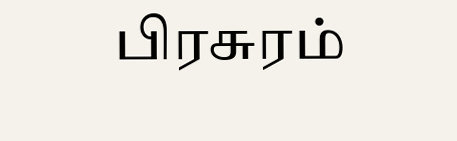பிரசுரம்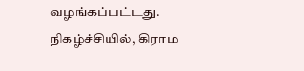வழங்கப்பட்டது. நிகழ்ச்சியில், கிராம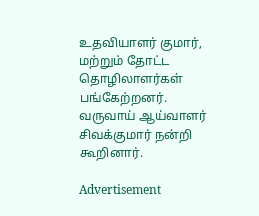உதவியாளர் குமார், மற்றும் தோட்ட தொழிலாளர்கள் பங்கேற்றனர். வருவாய் ஆய்வாளர் சிவக்குமார் நன்றி கூறினார்.

Advertisement